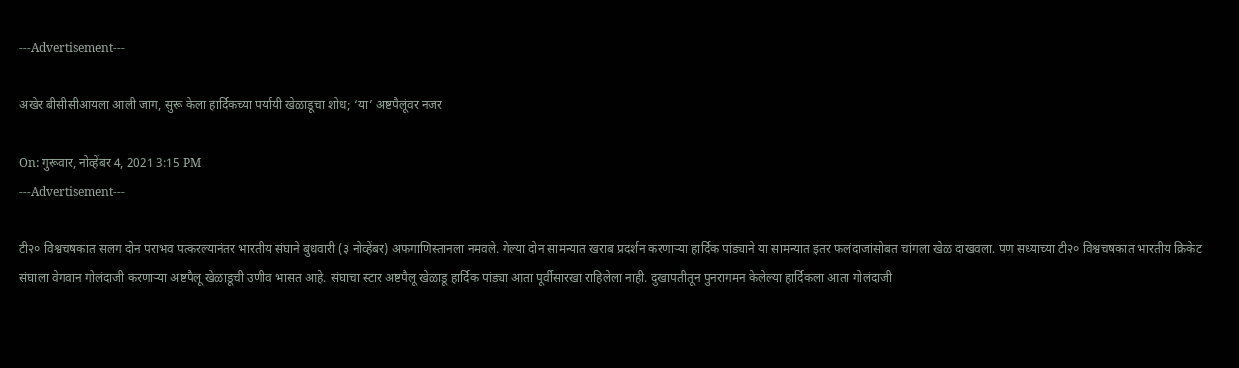---Advertisement---

अखेर बीसीसीआयला आली जाग, सुरू केला हार्दिकच्या पर्यायी खेळाडूचा शोध; ‘या’ अष्टपैलूंवर नजर

On: गुरूवार, नोव्हेंबर 4, 2021 3:15 PM
---Advertisement---

टी२० विश्वचषकात सलग दोन पराभव पत्करल्यानंतर भारतीय संघाने बुधवारी (३ नोव्हेंबर) अफगाणिस्तानला नमवले. गेल्या दोन सामन्यात खराब प्रदर्शन करणाऱ्या हार्दिक पांड्याने या सामन्यात इतर फलंदाजांसोबत चांगला खेळ दाखवला. पण सध्याच्या टी२० विश्वचषकात भारतीय क्रिकेट संघाला वेगवान गोलंदाजी करणाऱ्या अष्टपैलू खेळाडूची उणीव भासत आहे. संघाचा स्टार अष्टपैलू खेळाडू हार्दिक पांड्या आता पूर्वीसारखा राहिलेला नाही. दुखापतीतून पुनरागमन केलेल्या हार्दिकला आता गोलंदाजी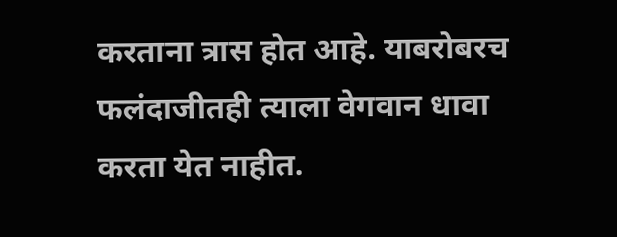करताना त्रास होत आहे. याबरोबरच फलंदाजीतही त्याला वेगवान धावा करता येत नाहीत.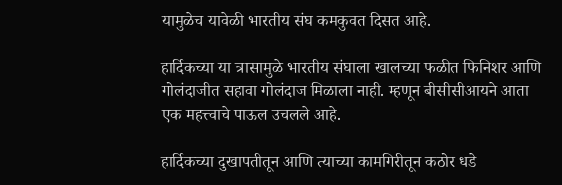यामुळेच यावेळी भारतीय संघ कमकुवत दिसत आहे.

हार्दिकच्या या त्रासामुळे भारतीय संघाला खालच्या फळीत फिनिशर आणि गोलंदाजीत सहावा गोलंदाज मिळाला नाही. म्हणून बीसीसीआयने आता एक महत्त्वाचे पाऊल उचलले आहे.

हार्दिकच्या दुखापतीतून आणि त्याच्या कामगिरीतून कठोर धडे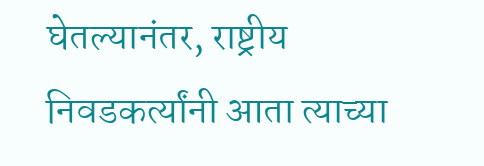घेतल्यानंतर, राष्ट्रीय निवडकर्त्यांनी आता त्याच्या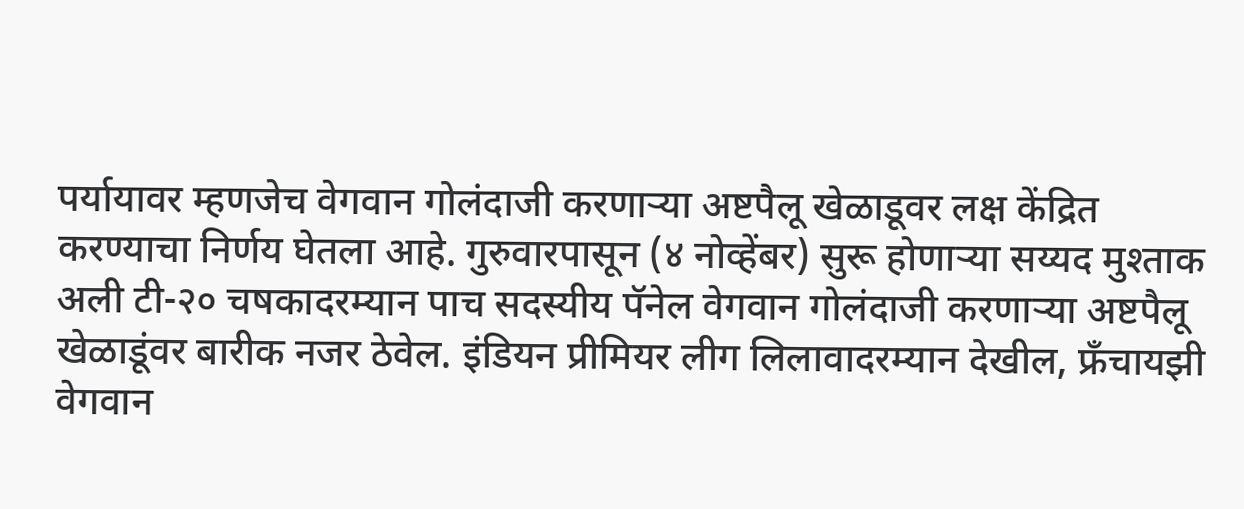पर्यायावर म्हणजेच वेगवान गोलंदाजी करणाऱ्या अष्टपैलू खेळाडूवर लक्ष केंद्रित करण्याचा निर्णय घेतला आहे. गुरुवारपासून (४ नोव्हेंबर) सुरू होणाऱ्या सय्यद मुश्ताक अली टी-२० चषकादरम्यान पाच सदस्यीय पॅनेल वेगवान गोलंदाजी करणाऱ्या अष्टपैलू खेळाडूंवर बारीक नजर ठेवेल. इंडियन प्रीमियर लीग लिलावादरम्यान देखील, फ्रँचायझी वेगवान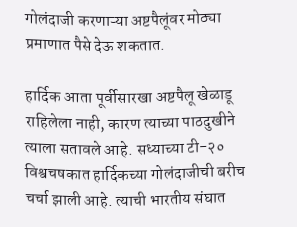गोलंदाजी करणाऱ्या अष्टपैलूंवर मोठ्या प्रमाणात पैसे देऊ शकतात.

हार्दिक आता पूर्वीसारखा अष्टपैलू खेळाडू राहिलेला नाही, कारण त्याच्या पाठदुखीने त्याला सतावले आहे. सध्याच्या टी-२० विश्वचषकात हार्दिकच्या गोलंदाजीची बरीच चर्चा झाली आहे. त्याची भारतीय संघात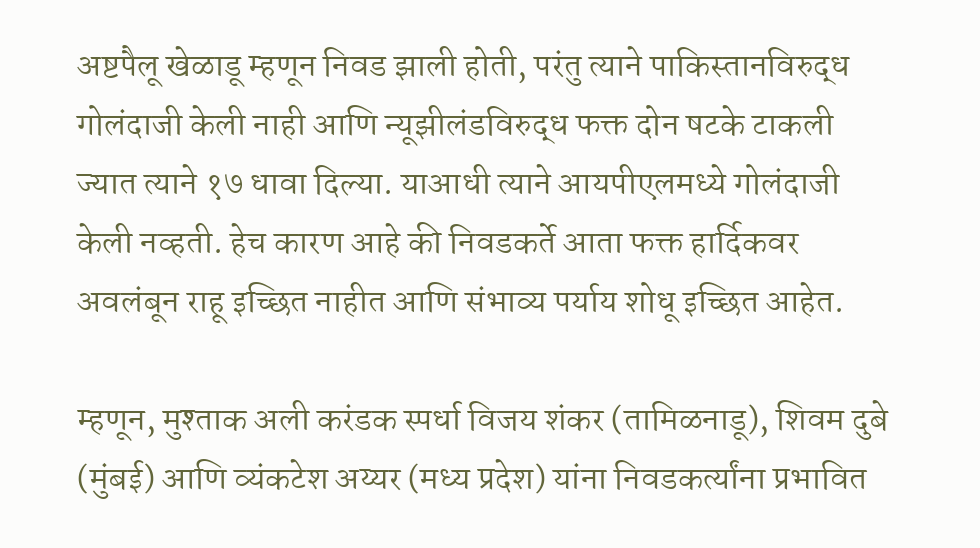अष्टपैलू खेळाडू म्हणून निवड झाली होती, परंतु त्याने पाकिस्तानविरुद्ध गोलंदाजी केली नाही आणि न्यूझीलंडविरुद्ध फक्त दोन षटके टाकली ज्यात त्याने १७ धावा दिल्या. याआधी त्याने आयपीएलमध्ये गोलंदाजी केली नव्हती. हेच कारण आहे की निवडकर्ते आता फक्त हार्दिकवर अवलंबून राहू इच्छित नाहीत आणि संभाव्य पर्याय शोधू इच्छित आहेत.

म्हणून, मुश्ताक अली करंडक स्पर्धा विजय शंकर (तामिळनाडू), शिवम दुबे (मुंबई) आणि व्यंकटेश अय्यर (मध्य प्रदेश) यांना निवडकर्त्यांना प्रभावित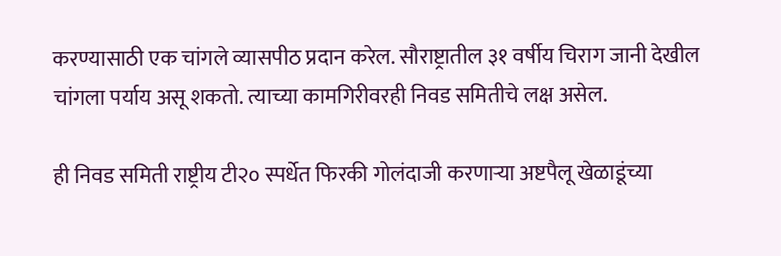करण्यासाठी एक चांगले व्यासपीठ प्रदान करेल. सौराष्ट्रातील ३१ वर्षीय चिराग जानी देखील चांगला पर्याय असू शकतो. त्याच्या कामगिरीवरही निवड समितीचे लक्ष असेल.

ही निवड समिती राष्ट्रीय टी२० स्पर्धेत फिरकी गोलंदाजी करणाऱ्या अष्टपैलू खेळाडूंच्या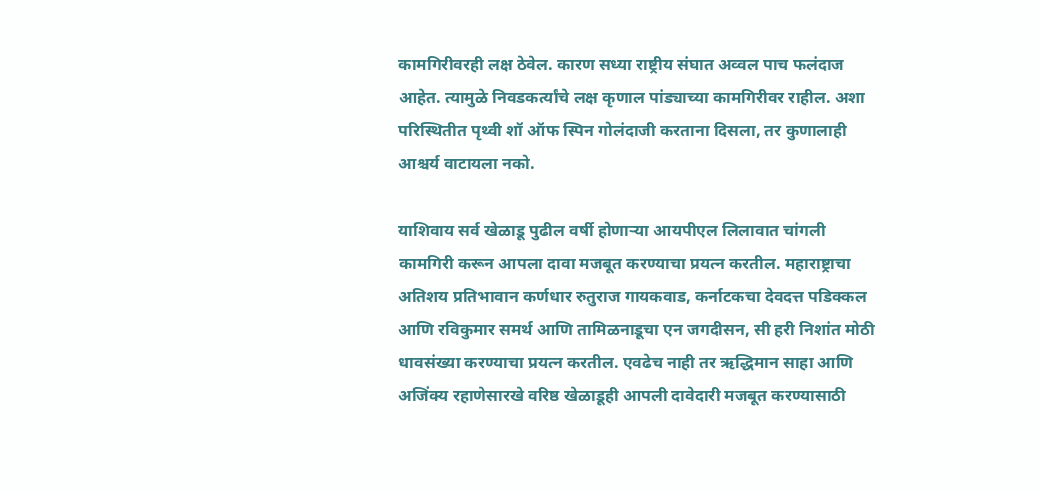कामगिरीवरही लक्ष ठेवेल. कारण सध्या राष्ट्रीय संघात अव्वल पाच फलंदाज आहेत. त्यामुळे निवडकर्त्यांचे लक्ष कृणाल पांड्याच्या कामगिरीवर राहील. अशा परिस्थितीत पृथ्वी शॉ ऑफ स्पिन गोलंदाजी करताना दिसला, तर कुणालाही आश्चर्य वाटायला नको.

याशिवाय सर्व खेळाडू पुढील वर्षी होणाऱ्या आयपीएल लिलावात चांगली कामगिरी करून आपला दावा मजबूत करण्याचा प्रयत्न करतील. महाराष्ट्राचा अतिशय प्रतिभावान कर्णधार रुतुराज गायकवाड, कर्नाटकचा देवदत्त पडिक्कल आणि रविकुमार समर्थ आणि तामिळनाडूचा एन जगदीसन, सी हरी निशांत मोठी धावसंख्या करण्याचा प्रयत्न करतील. एवढेच नाही तर ऋद्धिमान साहा आणि अजिंक्य रहाणेसारखे वरिष्ठ खेळाडूही आपली दावेदारी मजबूत करण्यासाठी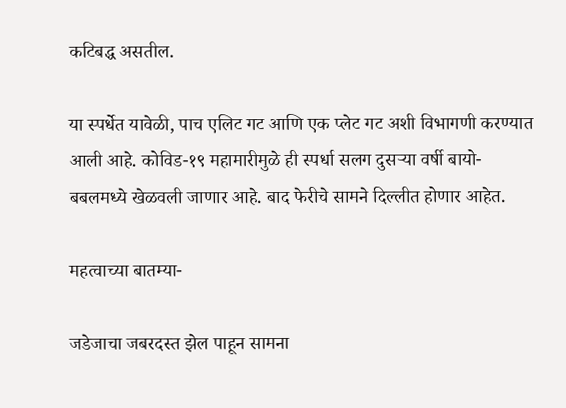कटिबद्ध असतील.

या स्पर्धेत यावेळी, पाच एलिट गट आणि एक प्लेट गट अशी विभागणी करण्यात आली आहे. कोविड-१९ महामारीमुळे ही स्पर्धा सलग दुसऱ्या वर्षी बायो-बबलमध्ये खेळवली जाणार आहे. बाद फेरीचे सामने दिल्लीत होणार आहेत.

महत्वाच्या बातम्या-

जडेजाचा जबरदस्त झेल पाहून सामना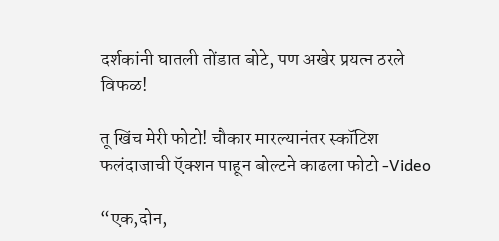दर्शकांनी घातली तोंडात बोटे, पण अखेर प्रयत्न ठरले विफळ!

तू खिंच मेरी फोटो! चौकार मारल्यानंतर स्कॉटिश फलंदाजाची ऍक्शन पाहून बोल्टने काढला फोटो -Video

“एक,दोन,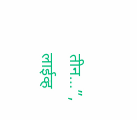तीन…”, लाईव्ह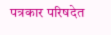पत्रकार परिषदेत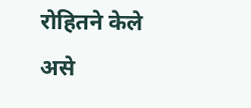रोहितने केले असे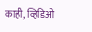काही, व्हिडिओ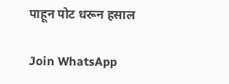पाहून पोट धरून हसाल

Join WhatsApp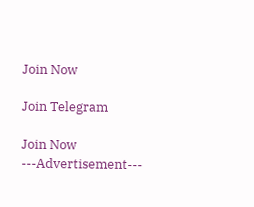Join Now

Join Telegram

Join Now
---Advertisement---